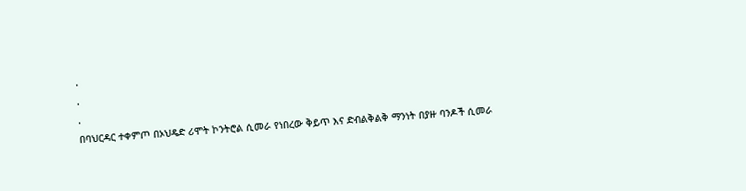.
.
.
በባህርዳር ተቀምጦ በኦህዴድ ሪሞት ኮንትሮል ሲመራ የነበረው ቅይጥ እና ድብልቅልቅ ማንነት በያዙ ባንዶች ሲመራ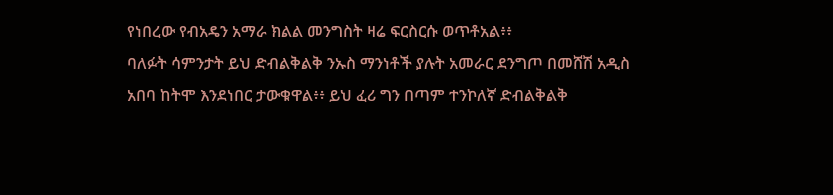የነበረው የብአዴን አማራ ክልል መንግስት ዛሬ ፍርስርሱ ወጥቶአል፥፥
ባለፉት ሳምንታት ይህ ድብልቅልቅ ንኡስ ማንነቶች ያሉት አመራር ደንግጦ በመሸሽ አዲስ አበባ ከትሞ እንደነበር ታውቁዋል፥፥ ይህ ፈሪ ግን በጣም ተንኮለኛ ድብልቅልቅ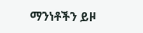ማንነቶችን ይዞ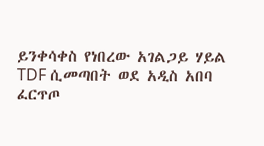ይንቀሳቀስ የነበረው አገልጋይ ሃይል TDF ሲመጣበት ወደ አዲስ አበባ ፈርጥጦ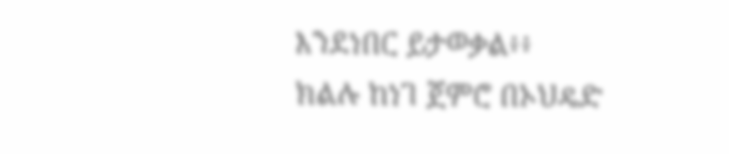እንደነበር ይታወቃል፥፥
ክልሉ ከነገ ጀምሮ በኦህዴድ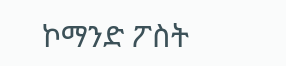ኮማንድ ፖስት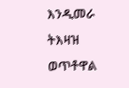እንዲመራ ትእዛዝ ወጥቶዋል